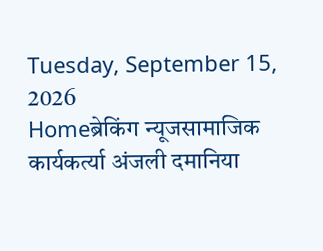Tuesday, September 15, 2026
Homeब्रेकिंग न्यूजसामाजिक कार्यकर्त्या अंजली दमानिया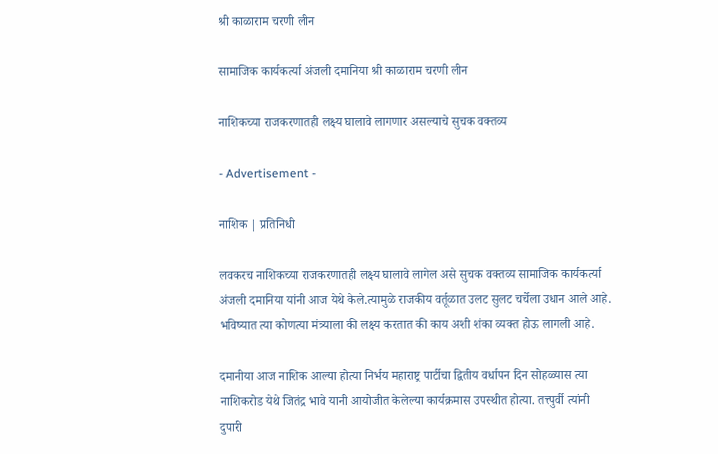श्री काळाराम चरणी लीन

सामाजिक कार्यकर्त्या अंजली दमानिया श्री काळाराम चरणी लीन

नाशिकच्या राजकरणातही लक्ष्य घालावे लागणार असल्याचे सुचक वक्तव्य

- Advertisement -

नाशिक | प्रतिनिधी

लवकरच नाशिकच्या राजकरणातही लक्ष्य घालावे लागेल असे सुचक वक्तव्य सामाजिक कार्यकर्त्या अंजली दमानिया यांनी आज येथे केले.त्यामुळे राजकीय वर्तूळात उलट सुलट चर्चेला उधान आले आहे. भविष्यात त्या कोणत्या मंत्र्याला की लक्ष्य करतात की काय अशी शंका व्यक्त होऊ लागली आहे.

दमानीया आज नाशिक आल्या होत्या निर्भय महाराष्ट्र पार्टीचा द्वितीय वर्धापन दिन सोहळ्यास त्या नाशिकरोड येथे जितंद्र भावे यानी आयोजीत केलेल्या कार्यक्रमास उपस्थीत होत्या. तत्त्पुर्वी त्यांनी दुपारी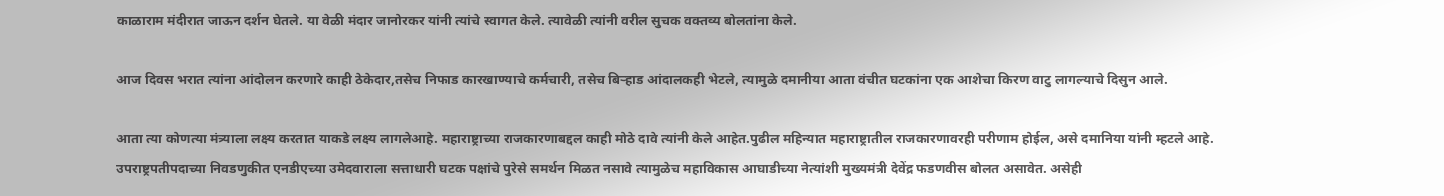काळाराम मंदीरात जाऊन दर्शन घेतले. या वेळी मंदार जानोरकर यांनी त्यांचे स्वागत केले. त्यावेळी त्यांनी वरील सुचक वक्तव्य बोलतांना केले.

आज दिवस भरात त्यांना आंदोलन करणारे काही ठेकेदार,तसेच निफाड कारखाण्याचे कर्मचारी, तसेच बिर्‍हाड आंदालकही भेटले, त्यामुळे दमानीया आता वंचीत घटकांना एक आशेचा किरण वाटु लागल्याचे दिसुन आले.

आता त्या कोणत्या मंत्र्याला लक्ष्य करतात याकडे लक्ष्य लागलेआहे. महाराष्ट्राच्या राजकारणाबद्दल काही मोठे दावे त्यांनी केले आहेत.पुढील महिन्यात महाराष्ट्रातील राजकारणावरही परीणाम होईल, असे दमानिया यांनी म्हटले आहे. उपराष्ट्रपतीपदाच्या निवडणुकीत एनडीएच्या उमेदवाराला सत्ताधारी घटक पक्षांचे पुरेसे समर्थन मिळत नसावे त्यामुळेच महाविकास आघाडीच्या नेत्यांशी मुख्यमंत्री देवेंद्र फडणवीस बोलत असावेत. असेही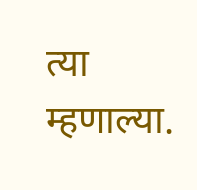त्या म्हणाल्या.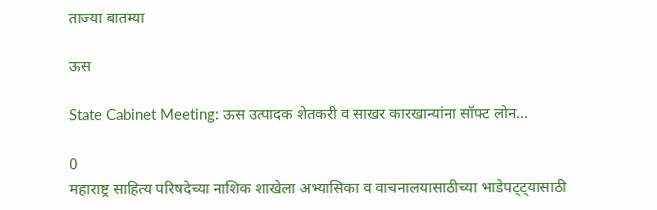ताज्या बातम्या

ऊस

State Cabinet Meeting: ऊस उत्पादक शेतकरी व साखर कारखान्यांना सॉफ्ट लोन...

0
महाराष्ट्र साहित्य परिषदेच्या नाशिक शाखेला अभ्यासिका व वाचनालयासाठीच्या भाडेपट्ट्यासाठी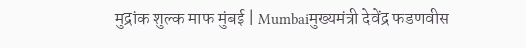मुद्रांक शुल्क माफ मुंबई | Mumbaiमुख्यमंत्री देवेंद्र फडणवीस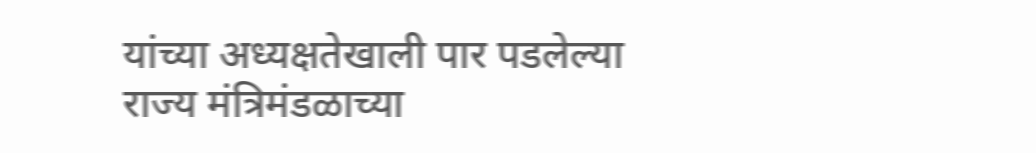यांच्या अध्यक्षतेखाली पार पडलेल्या राज्य मंत्रिमंडळाच्या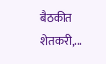बैठकीत शेतकरी,...